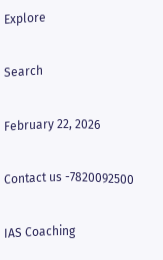Explore

Search

February 22, 2026

Contact us -7820092500

IAS Coaching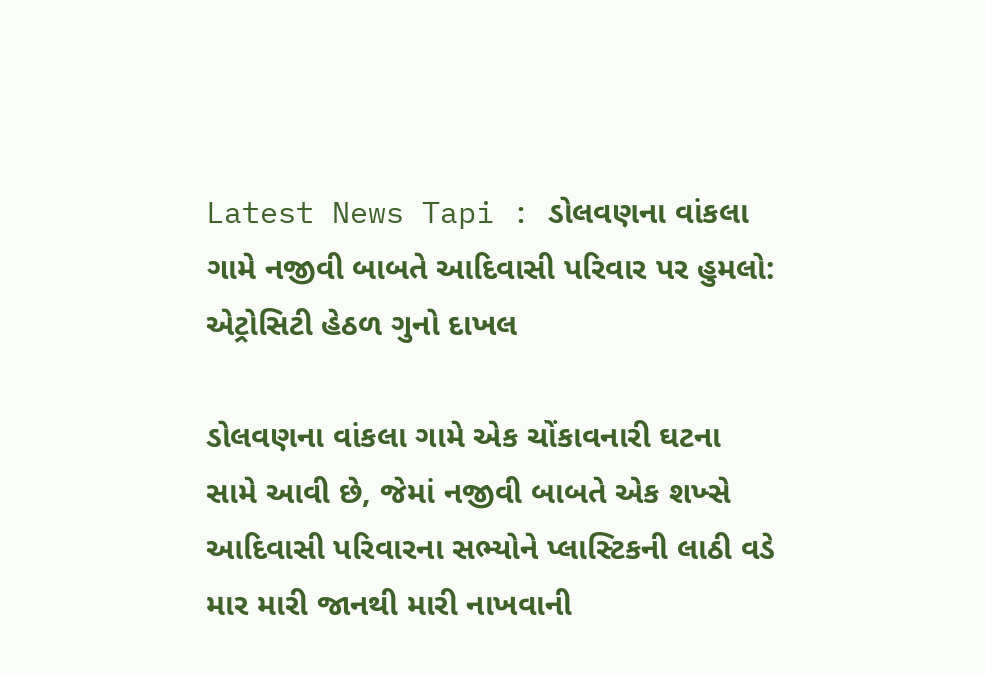Latest News Tapi : ડોલવણના વાંકલા ગામે નજીવી બાબતે આદિવાસી પરિવાર પર હુમલો: એટ્રોસિટી હેઠળ ગુનો દાખલ

ડોલવણના વાંકલા ગામે એક ચોંકાવનારી ઘટના સામે આવી છે, જેમાં નજીવી બાબતે એક શખ્સે આદિવાસી પરિવારના સભ્યોને પ્લાસ્ટિકની લાઠી વડે માર મારી જાનથી મારી નાખવાની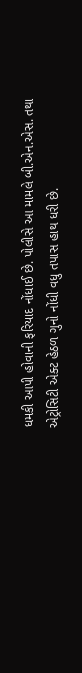ધમકી આપી હોવાની ફરિયાદ નોંધાઈ છે. પોલીસે આ મામલે બી.એન.એસ. તથા એટ્રોસિટી એક્ટ હેઠળ ગુનો નોંધી વધુ તપાસ હાથ ધરી છે.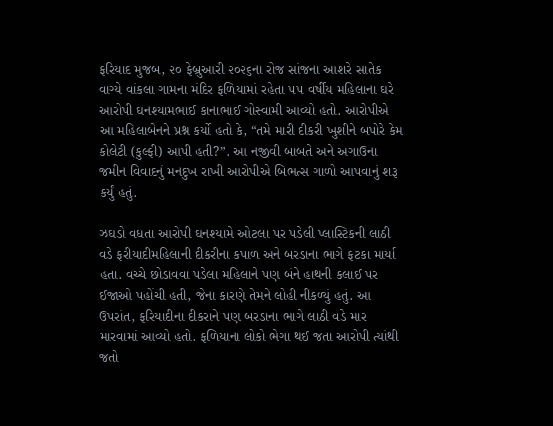ફરિયાદ મુજબ, ૨૦ ફેબ્રુઆરી ૨૦૨૬ના રોજ સાંજના આશરે સાતેક વાગ્યે વાંકલા ગામના મંદિર ફળિયામાં રહેતા ૫૫ વર્ષીય મહિલાના ઘરે આરોપી ઘનશ્યામભાઈ કાનાભાઈ ગોસ્વામી આવ્યો હતો. આરોપીએ આ મહિલાબેનને પ્રશ્ન કર્યો હતો કે, “તમે મારી દીકરી ખુશીને બપોરે કેમ કોલેટી (કુલ્ફી) આપી હતી?”. આ નજીવી બાબતે અને અગાઉના જમીન વિવાદનું મનદુખ રાખી આરોપીએ બિભત્સ ગાળો આપવાનું શરૂ કર્યું હતું.

ઝઘડો વધતા આરોપી ઘનશ્યામે ઓટલા પર પડેલી પ્લાસ્ટિકની લાઠી વડે ફરીયાદીમહિલાની દીકરીના કપાળ અને બરડાના ભાગે ફટકા માર્યા હતા. વચ્ચે છોડાવવા પડેલા મહિલાને પણ બંને હાથની કલાઈ પર ઈજાઓ પહોંચી હતી, જેના કારણે તેમને લોહી નીકળ્યું હતું. આ ઉપરાંત, ફરિયાદીના દીકરાને પણ બરડાના ભાગે લાઠી વડે માર મારવામાં આવ્યો હતો. ફળિયાના લોકો ભેગા થઈ જતા આરોપી ત્યાંથી જતો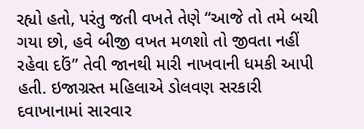રહ્યો હતો, પરંતુ જતી વખતે તેણે “આજે તો તમે બચી ગયા છો, હવે બીજી વખત મળશો તો જીવતા નહીં રહેવા દઉં” તેવી જાનથી મારી નાખવાની ધમકી આપી હતી. ઇજાગ્રસ્ત મહિલાએ ડોલવણ સરકારી દવાખાનામાં સારવાર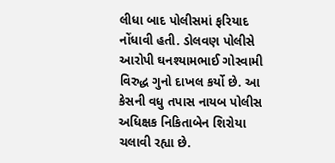લીધા બાદ પોલીસમાં ફરિયાદ નોંધાવી હતી. ડોલવણ પોલીસે આરોપી ઘનશ્યામભાઈ ગોસ્વામી વિરુદ્ધ ગુનો દાખલ કર્યો છે. આ કેસની વધુ તપાસ નાયબ પોલીસ અધિક્ષક નિકિતાબેન શિરોયા ચલાવી રહ્યા છે.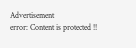Advertisement
error: Content is protected !!